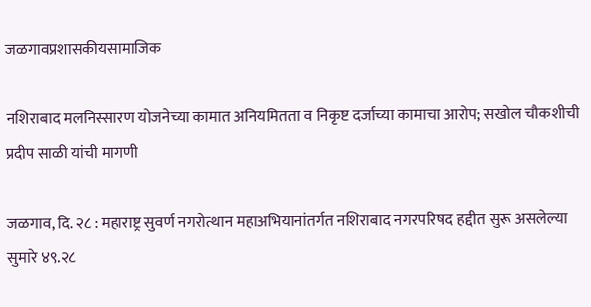जळगावप्रशासकीयसामाजिक

नशिराबाद मलनिस्सारण योजनेच्या कामात अनियमितता व निकृष्ट दर्जाच्या कामाचा आरोप; सखोल चौकशीची प्रदीप साळी यांची मागणी

जळगाव, दि. २८ : महाराष्ट्र सुवर्ण नगरोत्थान महाअभियानांतर्गत नशिराबाद नगरपरिषद हद्दीत सुरू असलेल्या सुमारे ४९.२८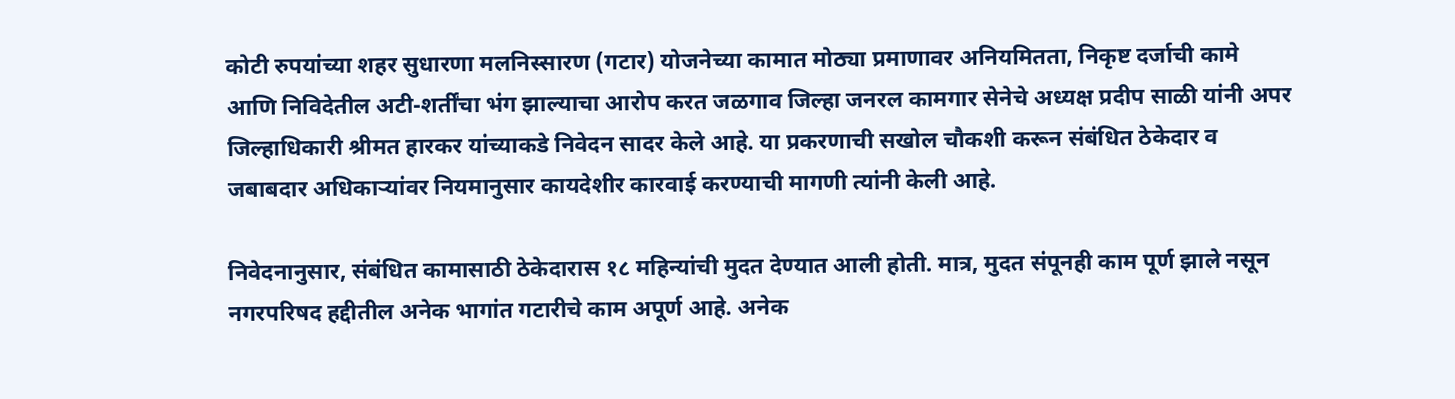कोटी रुपयांच्या शहर सुधारणा मलनिस्सारण (गटार) योजनेच्या कामात मोठ्या प्रमाणावर अनियमितता, निकृष्ट दर्जाची कामे आणि निविदेतील अटी-शर्तींचा भंग झाल्याचा आरोप करत जळगाव जिल्हा जनरल कामगार सेनेचे अध्यक्ष प्रदीप साळी यांनी अपर जिल्हाधिकारी श्रीमत हारकर यांच्याकडे निवेदन सादर केले आहे. या प्रकरणाची सखोल चौकशी करून संबंधित ठेकेदार व जबाबदार अधिकाऱ्यांवर नियमानुसार कायदेशीर कारवाई करण्याची मागणी त्यांनी केली आहे.

निवेदनानुसार, संबंधित कामासाठी ठेकेदारास १८ महिन्यांची मुदत देण्यात आली होती. मात्र, मुदत संपूनही काम पूर्ण झाले नसून नगरपरिषद हद्दीतील अनेक भागांत गटारीचे काम अपूर्ण आहे. अनेक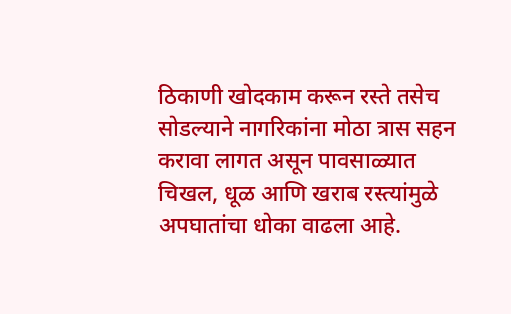ठिकाणी खोदकाम करून रस्ते तसेच सोडल्याने नागरिकांना मोठा त्रास सहन करावा लागत असून पावसाळ्यात चिखल, धूळ आणि खराब रस्त्यांमुळे अपघातांचा धोका वाढला आहे.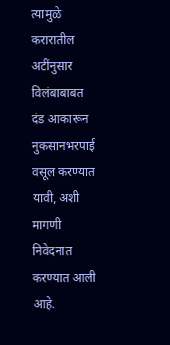त्यामुळे करारातील अटींनुसार विलंबाबाबत दंड आकारून नुकसानभरपाई वसूल करण्यात यावी, अशी मागणी निवेदनात करण्यात आली आहे.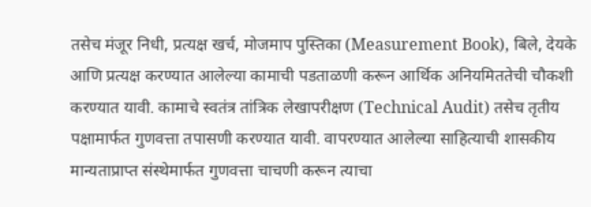तसेच मंजूर निधी, प्रत्यक्ष खर्च, मोजमाप पुस्तिका (Measurement Book), बिले, देयके आणि प्रत्यक्ष करण्यात आलेल्या कामाची पडताळणी करून आर्थिक अनियमिततेची चौकशी करण्यात यावी. कामाचे स्वतंत्र तांत्रिक लेखापरीक्षण (Technical Audit) तसेच तृतीय पक्षामार्फत गुणवत्ता तपासणी करण्यात यावी. वापरण्यात आलेल्या साहित्याची शासकीय मान्यताप्राप्त संस्थेमार्फत गुणवत्ता चाचणी करून त्याचा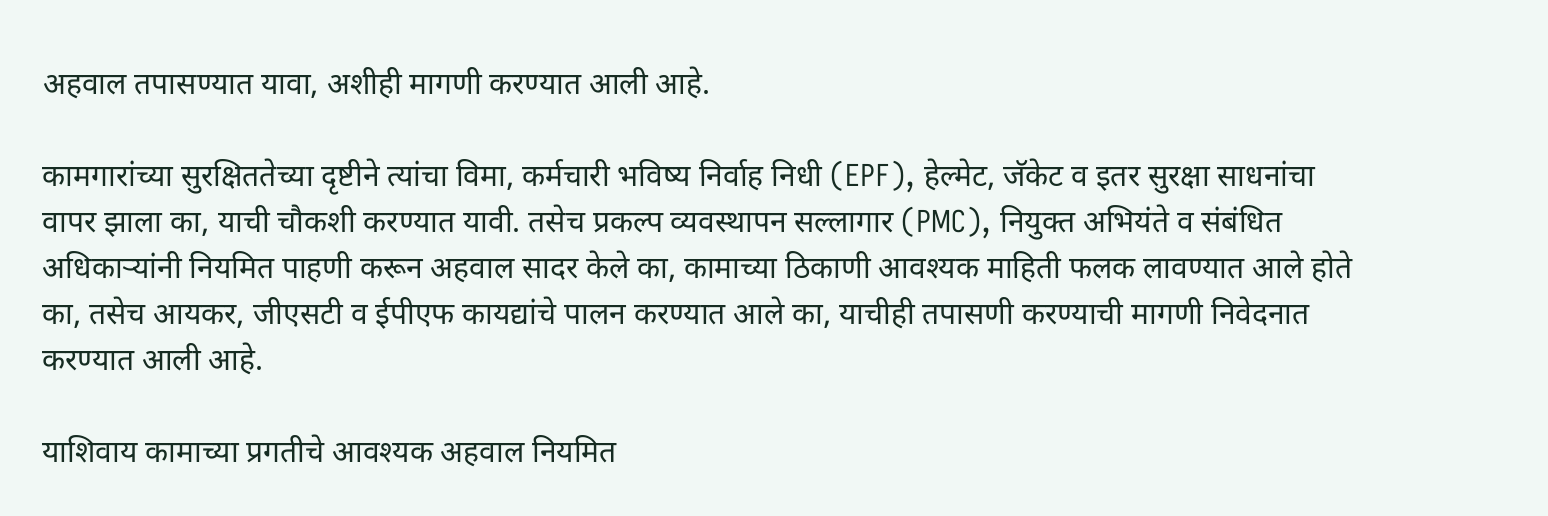अहवाल तपासण्यात यावा, अशीही मागणी करण्यात आली आहे.

कामगारांच्या सुरक्षिततेच्या दृष्टीने त्यांचा विमा, कर्मचारी भविष्य निर्वाह निधी (EPF), हेल्मेट, जॅकेट व इतर सुरक्षा साधनांचा वापर झाला का, याची चौकशी करण्यात यावी. तसेच प्रकल्प व्यवस्थापन सल्लागार (PMC), नियुक्त अभियंते व संबंधित अधिकाऱ्यांनी नियमित पाहणी करून अहवाल सादर केले का, कामाच्या ठिकाणी आवश्यक माहिती फलक लावण्यात आले होते का, तसेच आयकर, जीएसटी व ईपीएफ कायद्यांचे पालन करण्यात आले का, याचीही तपासणी करण्याची मागणी निवेदनात करण्यात आली आहे.

याशिवाय कामाच्या प्रगतीचे आवश्यक अहवाल नियमित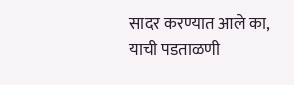सादर करण्यात आले का, याची पडताळणी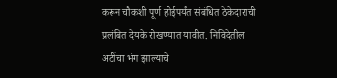करून चौकशी पूर्ण होईपर्यंत संबंधित ठेकेदाराची प्रलंबित देयके रोखण्यात यावीत. निविदेतील अटींचा भंग झाल्याचे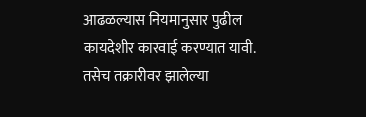आढळल्यास नियमानुसार पुढील कायदेशीर कारवाई करण्यात यावी. तसेच तक्रारीवर झालेल्या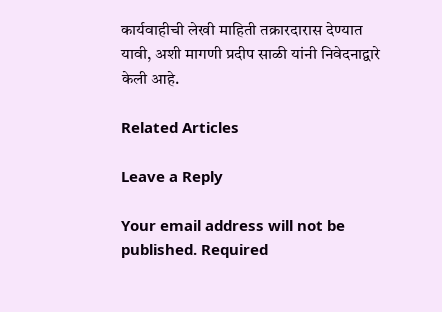कार्यवाहीची लेखी माहिती तक्रारदारास देण्यात यावी, अशी मागणी प्रदीप साळी यांनी निवेदनाद्वारे केली आहे.

Related Articles

Leave a Reply

Your email address will not be published. Required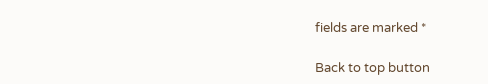fields are marked *

Back to top button